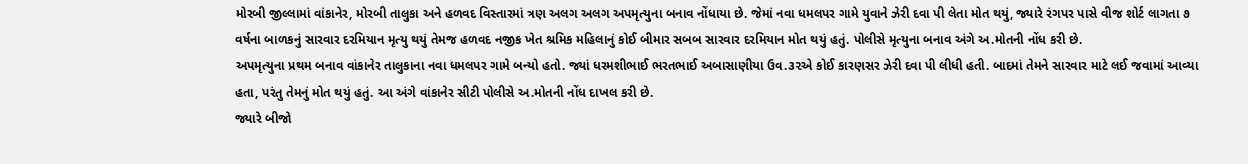મોરબી જીલ્લામાં વાંકાનેર, મોરબી તાલુકા અને હળવદ વિસ્તારમાં ત્રણ અલગ અલગ અપમૃત્યુના બનાવ નોંધાયા છે. જેમાં નવા ધમલપર ગામે યુવાને ઝેરી દવા પી લેતા મોત થયું, જ્યારે રંગપર પાસે વીજ શોર્ટ લાગતા ૭ વર્ષના બાળકનું સારવાર દરમિયાન મૃત્યુ થયું તેમજ હળવદ નજીક ખેત શ્રમિક મહિલાનું કોઈ બીમાર સબબ સારવાર દરમિયાન મોત થયું હતું. પોલીસે મૃત્યુના બનાવ અંગે અ.મોતની નોંધ કરી છે.
અપમૃત્યુના પ્રથમ બનાવ વાંકાનેર તાલુકાના નવા ધમલપર ગામે બન્યો હતો. જ્યાં ધરમશીભાઈ ભરતભાઈ અબાસાણીયા ઉવ.૩૨એ કોઈ કારણસર ઝેરી દવા પી લીધી હતી. બાદમાં તેમને સારવાર માટે લઈ જવામાં આવ્યા હતા, પરંતુ તેમનું મોત થયું હતું. આ અંગે વાંકાનેર સીટી પોલીસે અ.મોતની નોંધ દાખલ કરી છે.
જ્યારે બીજો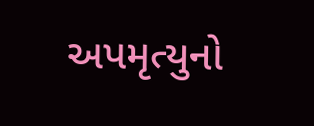અપમૃત્યુનો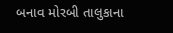બનાવ મોરબી તાલુકાના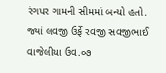રંગપર ગામની સીમમાં બન્યો હતો. જ્યાં લવજી ઉર્ફે રવજી સવજીભાઈ વાજેલીયા ઉવ.૦૭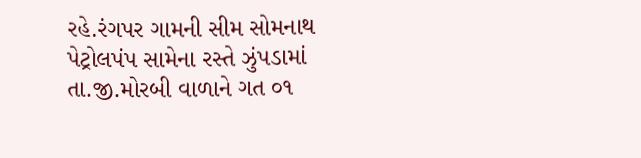રહે.રંગપર ગામની સીમ સોમનાથ પેટ્રોલપંપ સામેના રસ્તે ઝુંપડામાં તા.જી.મોરબી વાળાને ગત ૦૧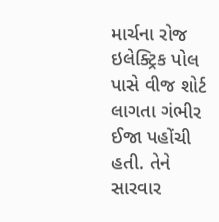માર્ચના રોજ ઇલેક્ટ્રિક પોલ પાસે વીજ શોર્ટ લાગતા ગંભીર ઈજા પહોંચી હતી. તેને સારવાર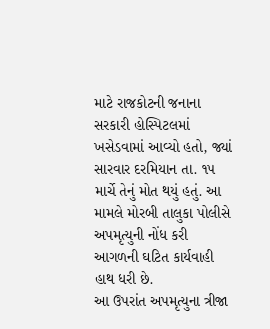માટે રાજકોટની જનાના સરકારી હોસ્પિટલમાં ખસેડવામાં આવ્યો હતો, જ્યાં સારવાર દરમિયાન તા. ૧૫ માર્ચે તેનું મોત થયું હતું. આ મામલે મોરબી તાલુકા પોલીસે અપમૃત્યુની નોંધ કરી આગળની ઘટિત કાર્યવાહી હાથ ધરી છે.
આ ઉપરાંત અપમૃત્યુના ત્રીજા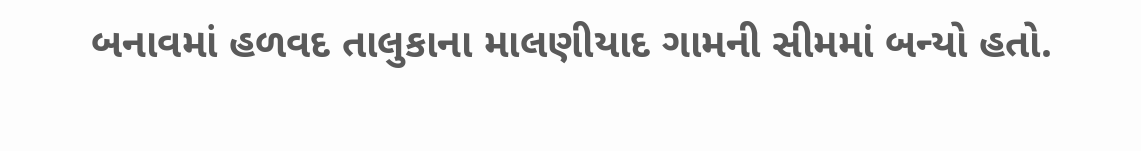બનાવમાં હળવદ તાલુકાના માલણીયાદ ગામની સીમમાં બન્યો હતો.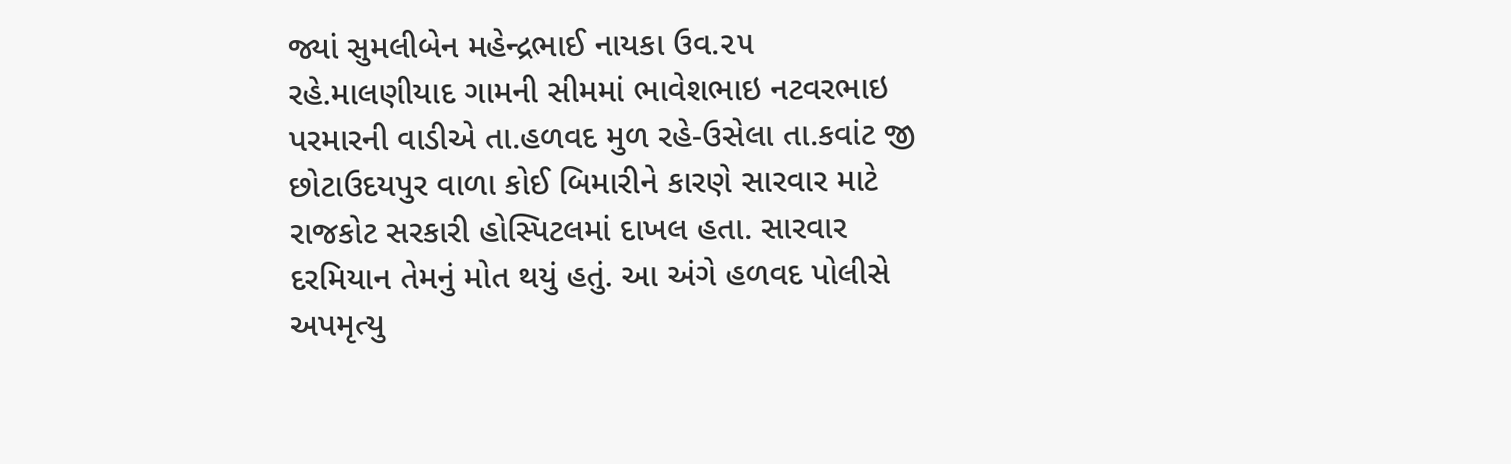જ્યાં સુમલીબેન મહેન્દ્રભાઈ નાયકા ઉવ.૨૫ રહે.માલણીયાદ ગામની સીમમાં ભાવેશભાઇ નટવરભાઇ પરમારની વાડીએ તા.હળવદ મુળ રહે-ઉસેલા તા.કવાંટ જી છોટાઉદયપુર વાળા કોઈ બિમારીને કારણે સારવાર માટે રાજકોટ સરકારી હોસ્પિટલમાં દાખલ હતા. સારવાર દરમિયાન તેમનું મોત થયું હતું. આ અંગે હળવદ પોલીસે અપમૃત્યુ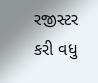રજીસ્ટર કરી વધુ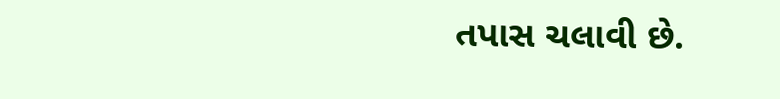તપાસ ચલાવી છે.